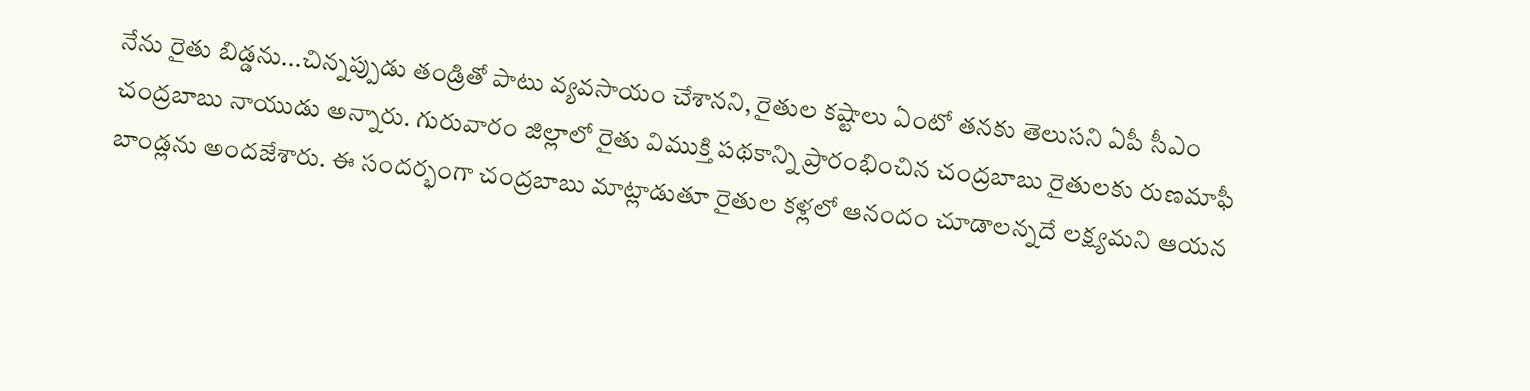నేను రైతు బిడ్డను...చిన్నప్పుడు తండ్రితో పాటు వ్యవసాయం చేశానని, రైతుల కష్టాలు ఏంటో తనకు తెలుసని ఏపీ సీఎం చంద్రబాబు నాయుడు అన్నారు. గురువారం జిల్లాలో రైతు విముక్తి పథకాన్ని ప్రారంభించిన చంద్రబాబు రైతులకు రుణమాఫీ బాండ్లను అందజేశారు. ఈ సందర్భంగా చంద్రబాబు మాట్లాడుతూ రైతుల కళ్లలో ఆనందం చూడాలన్నదే లక్ష్యమని ఆయన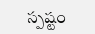స్పష్టం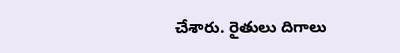చేశారు. రైతులు దిగాలు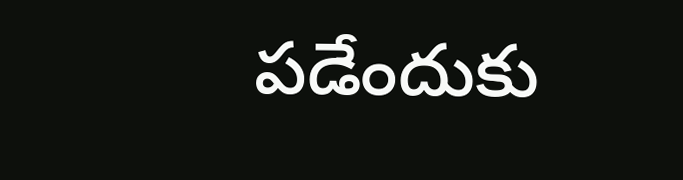పడేందుకు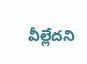వీల్లేదని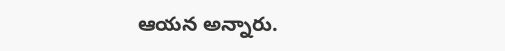ఆయన అన్నారు.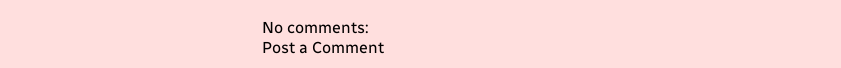No comments:
Post a Comment